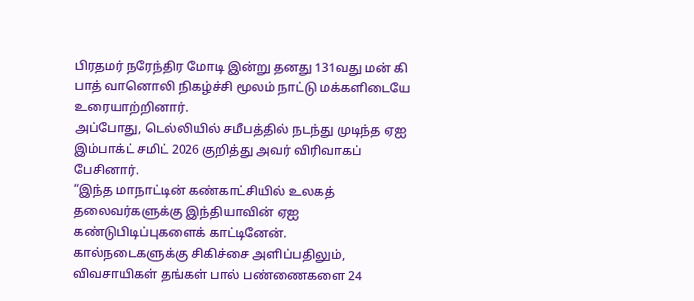பிரதமர் நரேந்திர மோடி இன்று தனது 131வது மன் கி பாத் வானொலி நிகழ்ச்சி மூலம் நாட்டு மக்களிடையே உரையாற்றினார்.
அப்போது, டெல்லியில் சமீபத்தில் நடந்து முடிந்த ஏஐ இம்பாக்ட் சமிட் 2026 குறித்து அவர் விரிவாகப் பேசினார்.
“இந்த மாநாட்டின் கண்காட்சியில் உலகத் தலைவர்களுக்கு இந்தியாவின் ஏஐ கண்டுபிடிப்புகளைக் காட்டினேன்.
கால்நடைகளுக்கு சிகிச்சை அளிப்பதிலும், விவசாயிகள் தங்கள் பால் பண்ணைகளை 24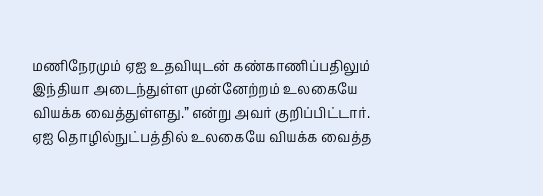மணிநேரமும் ஏஐ உதவியுடன் கண்காணிப்பதிலும் இந்தியா அடைந்துள்ள முன்னேற்றம் உலகையே வியக்க வைத்துள்ளது.” என்று அவர் குறிப்பிட்டார்.
ஏஐ தொழில்நுட்பத்தில் உலகையே வியக்க வைத்த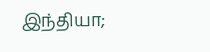இந்தியா;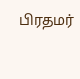பிரதமர்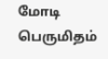மோடி பெருமிதம்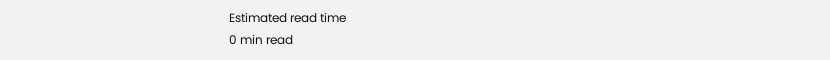Estimated read time
0 min read